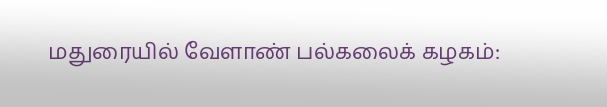மதுரையில் வேளாண் பல்கலைக் கழகம்: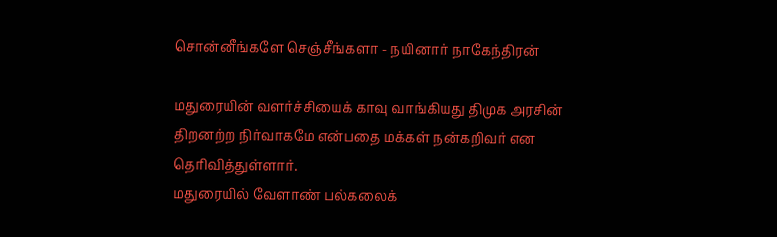சொன்னீங்களே செஞ்சீங்களா - நயினார் நாகேந்திரன்

மதுரையின் வளர்ச்சியைக் காவு வாங்கியது திமுக அரசின் திறனற்ற நிர்வாகமே என்பதை மக்கள் நன்கறிவர் என தெரிவித்துள்ளார்.
மதுரையில் வேளாண் பல்கலைக்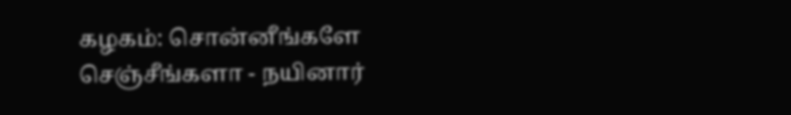கழகம்: சொன்னீங்களே செஞ்சீங்களா - நயினார்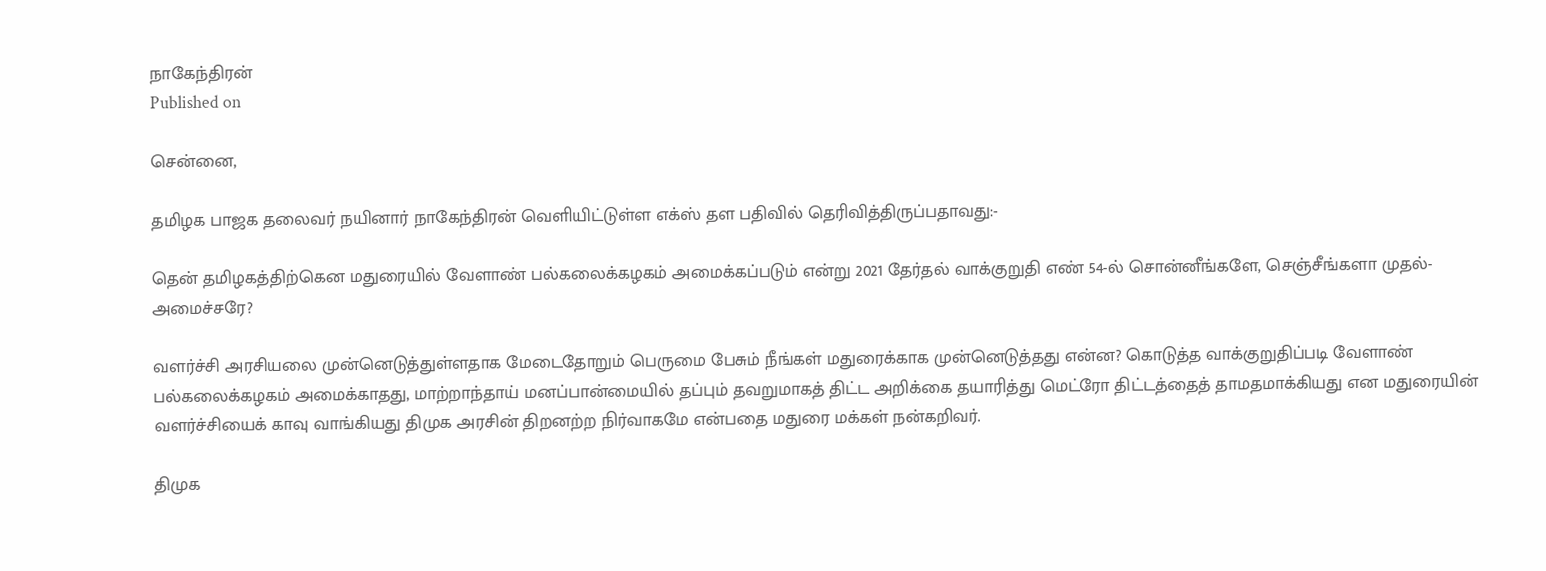நாகேந்திரன்
Published on

சென்னை,

தமிழக பாஜக தலைவர் நயினார் நாகேந்திரன் வெளியிட்டுள்ள எக்ஸ் தள பதிவில் தெரிவித்திருப்பதாவது:-

தென் தமிழகத்திற்கென மதுரையில் வேளாண் பல்கலைக்கழகம் அமைக்கப்படும் என்று 2021 தேர்தல் வாக்குறுதி எண் 54-ல் சொன்னீங்களே, செஞ்சீங்களா முதல்-அமைச்சரே?

வளர்ச்சி அரசியலை முன்னெடுத்துள்ளதாக மேடைதோறும் பெருமை பேசும் நீங்கள் மதுரைக்காக முன்னெடுத்தது என்ன? கொடுத்த வாக்குறுதிப்படி வேளாண் பல்கலைக்கழகம் அமைக்காதது, மாற்றாந்தாய் மனப்பான்மையில் தப்பும் தவறுமாகத் திட்ட அறிக்கை தயாரித்து மெட்ரோ திட்டத்தைத் தாமதமாக்கியது என மதுரையின் வளர்ச்சியைக் காவு வாங்கியது திமுக அரசின் திறனற்ற நிர்வாகமே என்பதை மதுரை மக்கள் நன்கறிவர்.

திமுக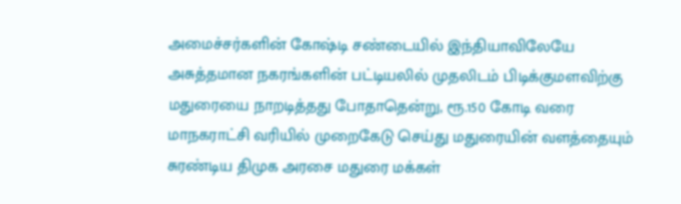அமைச்சர்களின் கோஷ்டி சண்டையில் இந்தியாவிலேயே அசுத்தமான நகரங்களின் பட்டியலில் முதலிடம் பிடிக்குமளவிற்கு மதுரையை நாறடித்தது போதாதென்று, ரூ.150 கோடி வரை மாநகராட்சி வரியில் முறைகேடு செய்து மதுரையின் வளத்தையும் சுரண்டிய திமுக அரசை மதுரை மக்கள்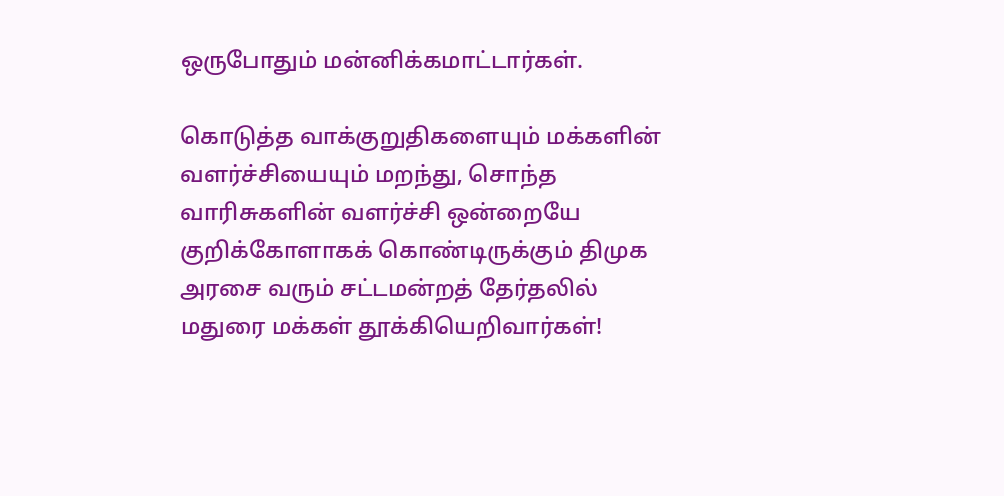ஒருபோதும் மன்னிக்கமாட்டார்கள்.

கொடுத்த வாக்குறுதிகளையும் மக்களின் வளர்ச்சியையும் மறந்து, சொந்த வாரிசுகளின் வளர்ச்சி ஒன்றையே குறிக்கோளாகக் கொண்டிருக்கும் திமுக அரசை வரும் சட்டமன்றத் தேர்தலில் மதுரை மக்கள் தூக்கியெறிவார்கள்!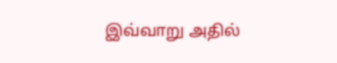இவ்வாறு அதில்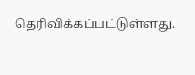தெரிவிக்கப்பட்டுள்ளது.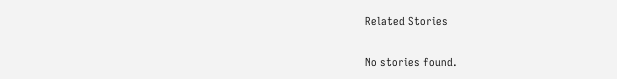Related Stories

No stories found.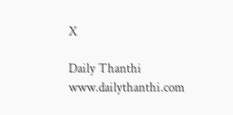X

Daily Thanthi
www.dailythanthi.com